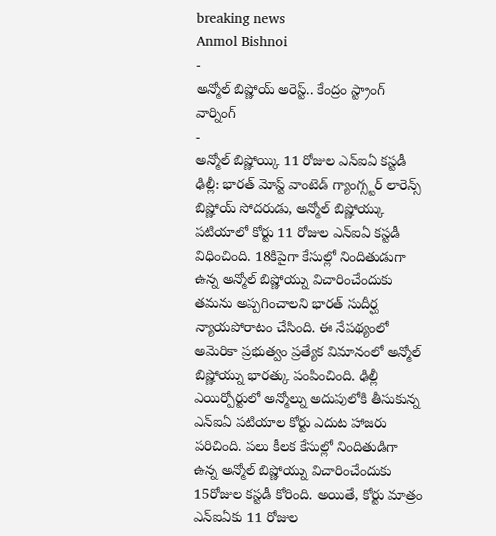breaking news
Anmol Bishnoi
-
అన్మోల్ బిష్ణోయ్ అరెస్ట్.. కేంద్రం స్ట్రాంగ్ వార్నింగ్
-
అన్మోల్ బిష్ణోయ్కి 11 రోజుల ఎన్ఐఏ కస్టడీ
ఢిల్లీ: భారత్ మోస్ట్ వాంటెడ్ గ్యాంగ్స్టర్ లారెన్స్ బిష్ణోయ్ సోదరుడు, అన్మోల్ బిష్ణోయ్కు పటియాలో కోర్టు 11 రోజుల ఎన్ఐఏ కస్టడీ విధించింది. 18కిపైగా కేసుల్లో నిందితుడుగా ఉన్న అన్మోల్ బిష్ణోయ్ను విచారించేందుకు తమను అప్పగించాలని భారత్ సుదీర్ఘ న్యాయపోరాటం చేసింది. ఈ నేపథ్యంలో అమెరికా ప్రభుత్వం ప్రత్యేక విమానంలో అన్మోల్ బిష్ణోయ్ను భారత్కు పంపించింది. ఢిల్లీ ఎయిర్పోర్టులో అన్మోల్ను అదుపులోకి తీసుకున్న ఎన్ఐఏ పటియాల కోర్టు ఎదుట హాజరు పరిచింది. పలు కీలక కేసుల్లో నిందితుడిగా ఉన్న అన్మోల్ బిష్ణోయ్ను విచారించేందుకు 15రోజుల కస్టడీ కోరింది. అయితే, కోర్టు మాత్రం ఎన్ఐఏకు 11 రోజుల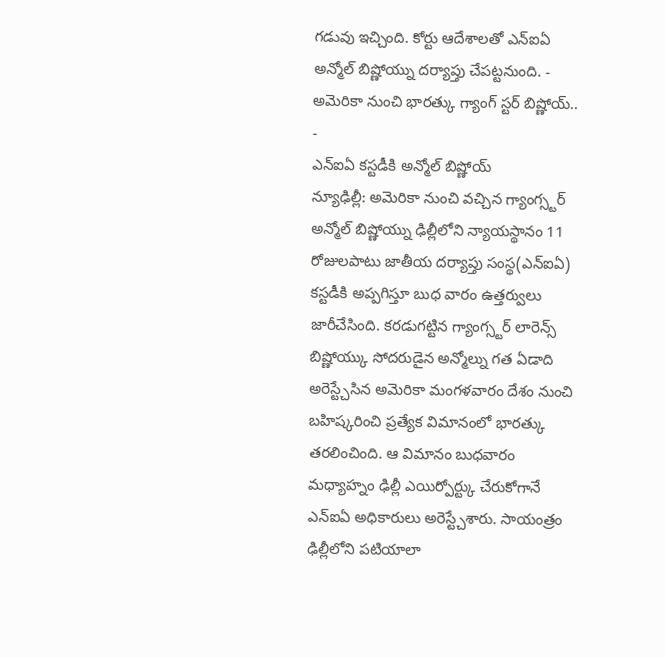గడువు ఇచ్చింది. కోర్టు ఆదేశాలతో ఎన్ఐఏ అన్మోల్ బిష్ణోయ్ను దర్యాప్తు చేపట్టనుంది. -
అమెరికా నుంచి భారత్కు గ్యాంగ్ స్టర్ బిష్ణోయ్..
-
ఎన్ఐఏ కస్టడీకి అన్మోల్ బిష్ణోయ్
న్యూఢిల్లీ: అమెరికా నుంచి వచ్చిన గ్యాంగ్స్టర్ అన్మోల్ బిష్ణోయ్ను ఢిల్లీలోని న్యాయస్థానం 11 రోజులపాటు జాతీయ దర్యాప్తు సంస్థ(ఎన్ఐఏ) కస్టడీకి అప్పగిస్తూ బుధ వారం ఉత్తర్వులు జారీచేసింది. కరడుగట్టిన గ్యాంగ్స్టర్ లారెన్స్ బిష్ణోయ్కు సోదరుడైన అన్మోల్ను గత ఏడాది అరెస్ట్చేసిన అమెరికా మంగళవారం దేశం నుంచి బహిష్కరించి ప్రత్యేక విమానంలో భారత్కు తరలించింది. ఆ విమానం బుధవారం మధ్యాహ్నం ఢిల్లీ ఎయిర్పోర్ట్కు చేరుకోగానే ఎన్ఐఏ అధికారులు అరెస్ట్చేశారు. సాయంత్రం ఢిల్లీలోని పటియాలా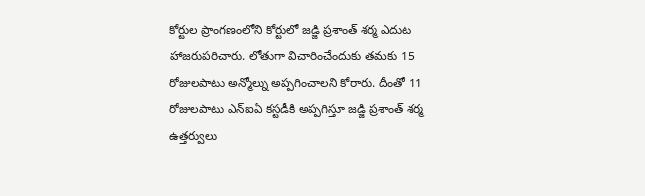కోర్టుల ప్రాంగణంలోని కోర్టులో జడ్జి ప్రశాంత్ శర్మ ఎదుట హాజరుపరిచారు. లోతుగా విచారించేందుకు తమకు 15 రోజులపాటు అన్మోల్ను అప్పగించాలని కోరారు. దీంతో 11 రోజులపాటు ఎన్ఐఏ కస్టడీకి అప్పగిస్తూ జడ్జి ప్రశాంత్ శర్మ ఉత్తర్వులు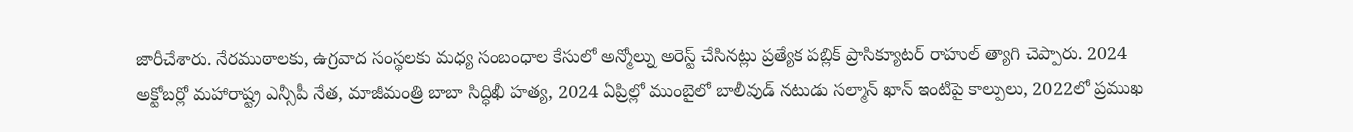జారీచేశారు. నేరముఠాలకు, ఉగ్రవాద సంస్థలకు మధ్య సంబంధాల కేసులో అన్మోల్ను అరెస్ట్ చేసినట్లు ప్రత్యేక పబ్లిక్ ప్రాసిక్యూటర్ రాహుల్ త్యాగి చెప్పారు. 2024 అక్టోబర్లో మహారాష్ట్ర ఎన్సీపీ నేత, మాజీమంత్రి బాబా సిద్ధిఖీ హత్య, 2024 ఏప్రిల్లో ముంబైలో బాలీవుడ్ నటుడు సల్మాన్ ఖాన్ ఇంటిపై కాల్పులు, 2022లో ప్రముఖ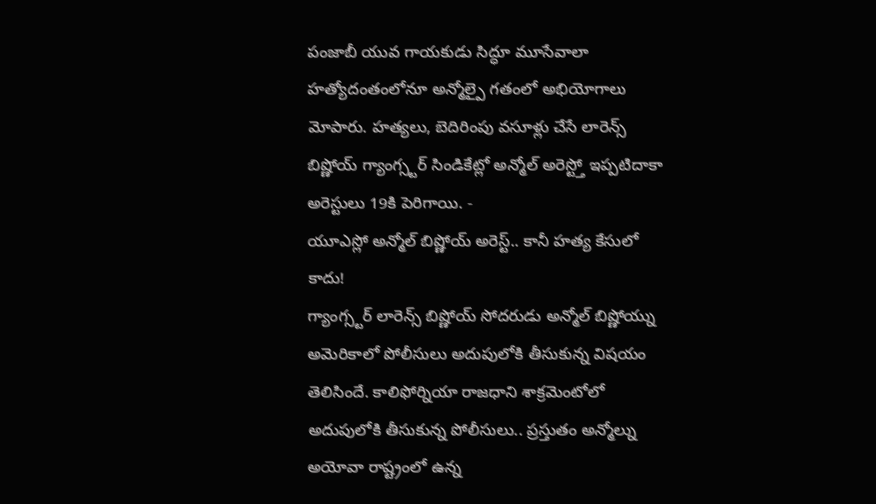పంజాబీ యువ గాయకుడు సిద్ధూ మూసేవాలా హత్యోదంతంలోనూ అన్మోల్పై గతంలో అభియోగాలు మోపారు. హత్యలు, బెదిరింపు వసూళ్లు చేసే లారెన్స్ బిష్ణోయ్ గ్యాంగ్స్టర్ సిండికేట్లో అన్మోల్ అరెస్ట్తో ఇప్పటిదాకా అరెస్టులు 19కి పెరిగాయి. -
యూఎస్లో అన్మోల్ బిష్ణోయ్ అరెస్ట్.. కానీ హత్య కేసులో కాదు!
గ్యాంగ్స్టర్ లారెన్స్ బిష్ణోయ్ సోదరుడు అన్మోల్ బిష్ణోయ్ను అమెరికాలో పోలీసులు అదుపులోకి తీసుకున్న విషయం తెలిసిందే. కాలిఫోర్నియా రాజధాని శాక్రమెంటోలో అదుపులోకి తీసుకున్న పోలీసులు.. ప్రస్తుతం అన్మోల్ను అయోవా రాష్ట్రంలో ఉన్న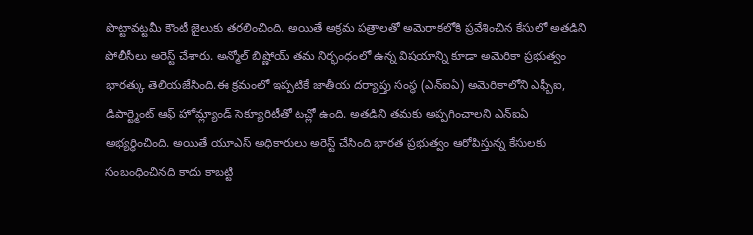పొట్టావట్టమీ కౌంటీ జైలుకు తరలించింది. అయితే అక్రమ పత్రాలతో అమెరాకలోకి ప్రవేశించిన కేసులో అతడిని పోలీసీలు అరెస్ట్ చేశారు. అన్మోల్ బిష్ణోయ్ తమ నిర్భంధంలో ఉన్న విషయాన్ని కూడా అమెరికా ప్రభుత్వం భారత్కు తెలియజేసింది.ఈ క్రమంలో ఇప్పటికే జాతీయ దర్యాప్తు సంస్థ (ఎన్ఐఏ) అమెరికాలోని ఎఫ్బీఐ, డిపార్ట్మెంట్ ఆఫ్ హోమ్ల్యాండ్ సెక్యూరిటీతో టచ్లో ఉంది. అతడిని తమకు అప్పగించాలని ఎన్ఐఏ అభ్యర్థించింది. అయితే యూఎస్ అధికారులు అరెస్ట్ చేసింది భారత ప్రభుత్వం ఆరోపిస్తున్న కేసులకు సంబంధించినది కాదు కాబట్టి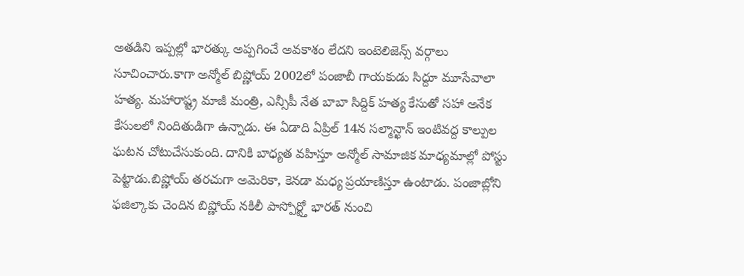అతడిని ఇప్పల్లో భారత్కు అప్పగించే అవకాశం లేదని ఇంటెలిజెన్స్ వర్గాలు సూచించారు.కాగా అన్మోల్ బిష్ణోయ్ 2002లో పంజాబీ గాయకుడు సిద్దూ మూసేవాలా హత్య. మహారాష్ట్ర మాజీ మంత్రి, ఎన్సీపీ నేత బాబా సిద్దిక్ హత్య కేసుతో సహా అనేక కేసులలో నిందితుడిగా ఉన్నాడు. ఈ ఏడాది ఏప్రిల్ 14న సల్మాన్ఖాన్ ఇంటివద్ద కాల్పుల ఘటన చోటుచేసుకుంది. దానికి బాధ్యత వహిస్తూ అన్మోల్ సామాజిక మాధ్యమాల్లో పోస్టు పెట్టాడు.బిష్ణోయ్ తరచుగా అమెరికా, కెనడా మధ్య ప్రయాణిస్తూ ఉంటాడు. పంజాబ్లోని ఫజిల్కాకు చెందిన బిష్ణోయ్ నకిలీ పాస్పోర్ట్తో భారత్ నుంచి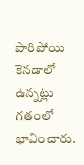పారిపోయి కెనడాలో ఉన్నట్లు గతంలో భావించారు.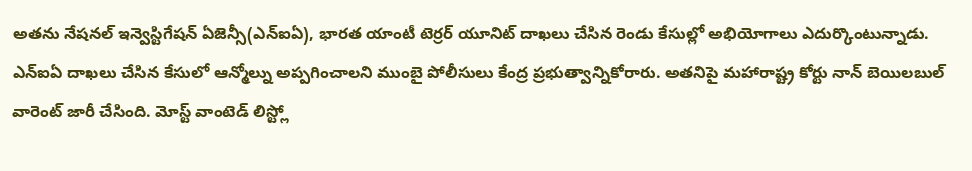అతను నేషనల్ ఇన్వెస్టిగేషన్ ఏజెన్సీ(ఎన్ఐఏ), భారత యాంటీ టెర్రర్ యూనిట్ దాఖలు చేసిన రెండు కేసుల్లో అభియోగాలు ఎదుర్కొంటున్నాడు. ఎన్ఐఏ దాఖలు చేసిన కేసులో ఆన్మోల్ను అప్పగించాలని ముంబై పోలీసులు కేంద్ర ప్రభుత్వాన్నికోరారు. అతనిపై మహారాష్ట్ర కోర్టు నాన్ బెయిలబుల్ వారెంట్ జారీ చేసింది. మోస్ట్ వాంటెడ్ లిస్ట్లో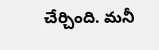చేర్చింది. మనీ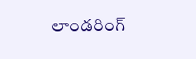లాండరింగ్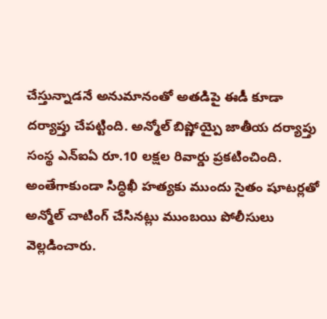చేస్తున్నాడనే అనుమానంతో అతడిపై ఈడీ కూడా దర్యాప్తు చేపట్టింది. అన్మోల్ బిష్ణోయ్పై జాతీయ దర్యాప్తు సంస్థ ఎన్ఐఏ రూ.10 లక్షల రివార్డు ప్రకటించింది. అంతేగాకుండా సిద్ధిఖీ హత్యకు ముందు సైతం షూటర్లతో అన్మోల్ చాటింగ్ చేసినట్లు ముంబయి పోలీసులు వెల్లడించారు.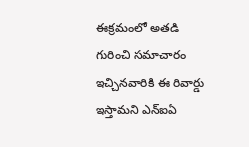ఈక్రమంలో అతడి గురించి సమాచారం ఇచ్చినవారికి ఈ రివార్డు ఇస్తామని ఎన్ఐఏ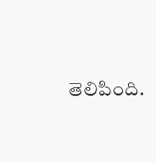తెలిపింది.